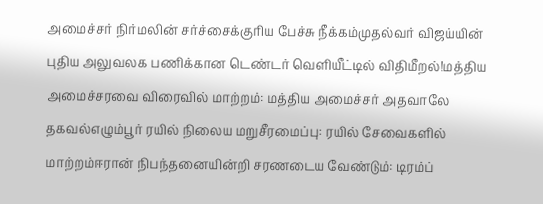அமைச்சர் நிர்மலின் சர்ச்சைக்குரிய பேச்சு நீக்கம்முதல்வர் விஜய்யின் புதிய அலுவலக பணிக்கான டெண்டர் வெளியீட்டில் விதிமீறல்!மத்திய அமைச்சரவை விரைவில் மாற்றம்: மத்திய அமைச்சர் அதவாலே தகவல்எழும்பூர் ரயில் நிலைய மறுசீரமைப்பு: ரயில் சேவைகளில் மாற்றம்ஈரான் நிபந்தனையின்றி சரணடைய வேண்டும்: டிரம்ப்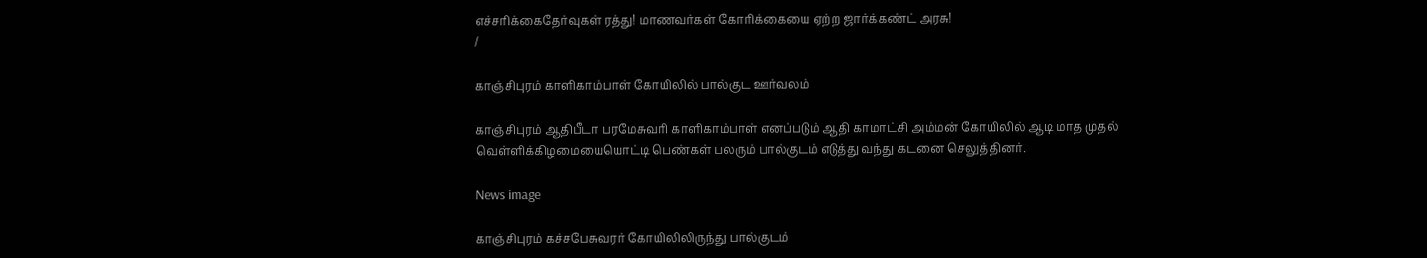எச்சரிக்கைதேர்வுகள் ரத்து! மாணவர்கள் கோரிக்கையை ஏற்ற ஜார்க்கண்ட் அரசு!
/

காஞ்சிபுரம் காளிகாம்பாள் கோயிலில் பால்குட ஊர்வலம்

காஞ்சிபுரம் ஆதிபீடா பரமேசுவரி காளிகாம்பாள் எனப்படும் ஆதி காமாட்சி அம்மன் கோயிலில் ஆடி மாத முதல் வெள்ளிக்கிழமையையொட்டி பெண்கள் பலரும் பால்குடம் எடுத்து வந்து கடனை செலுத்தினர்.

News image

காஞ்சிபுரம் கச்சபேசுவரர் கோயிலிலிருந்து பால்குடம்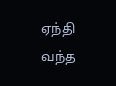ஏந்தி வந்த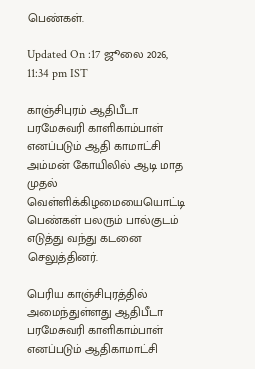பெண்கள்.

Updated On :17 ஜூலை 2026, 11:34 pm IST

காஞ்சிபுரம் ஆதிபீடா பரமேசுவரி காளிகாம்பாள் எனப்படும் ஆதி காமாட்சி அம்மன் கோயிலில் ஆடி மாத முதல் வெள்ளிக்கிழமையையொட்டி பெண்கள் பலரும் பால்குடம் எடுத்து வந்து கடனை செலுத்தினர்.

பெரிய காஞ்சிபுரத்தில் அமைந்துள்ளது ஆதிபீடா பரமேசுவரி காளிகாம்பாள் எனப்படும் ஆதிகாமாட்சி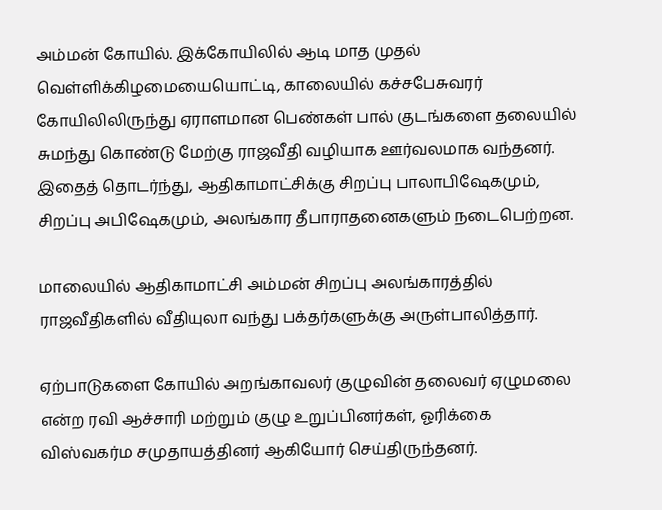அம்மன் கோயில். இக்கோயிலில் ஆடி மாத முதல் வெள்ளிக்கிழமையையொட்டி, காலையில் கச்சபேசுவரர் கோயிலிலிருந்து ஏராளமான பெண்கள் பால் குடங்களை தலையில் சுமந்து கொண்டு மேற்கு ராஜவீதி வழியாக ஊர்வலமாக வந்தனர். இதைத் தொடர்ந்து, ஆதிகாமாட்சிக்கு சிறப்பு பாலாபிஷேகமும், சிறப்பு அபிஷேகமும், அலங்கார தீபாராதனைகளும் நடைபெற்றன.

மாலையில் ஆதிகாமாட்சி அம்மன் சிறப்பு அலங்காரத்தில் ராஜவீதிகளில் வீதியுலா வந்து பக்தர்களுக்கு அருள்பாலித்தார்.

ஏற்பாடுகளை கோயில் அறங்காவலர் குழுவின் தலைவர் ஏழுமலை என்ற ரவி ஆச்சாரி மற்றும் குழு உறுப்பினர்கள், ஓரிக்கை விஸ்வகர்ம சமுதாயத்தினர் ஆகியோர் செய்திருந்தனர்.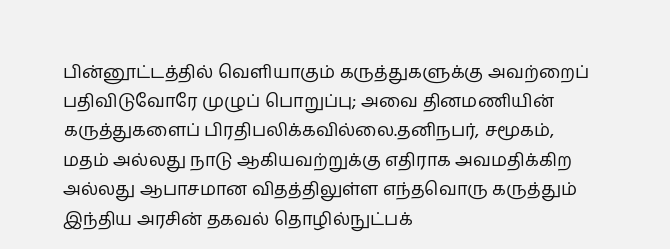பின்னூட்டத்தில் வெளியாகும் கருத்துகளுக்கு அவற்றைப் பதிவிடுவோரே முழுப் பொறுப்பு; அவை தினமணியின் கருத்துகளைப் பிரதிபலிக்கவில்லை.தனிநபர், சமூகம், மதம் அல்லது நாடு ஆகியவற்றுக்கு எதிராக அவமதிக்கிற அல்லது ஆபாசமான விதத்திலுள்ள எந்தவொரு கருத்தும் இந்திய அரசின் தகவல் தொழில்நுட்பக்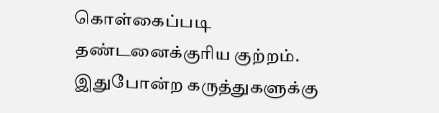கொள்கைப்படி தண்டனைக்குரிய குற்றம். இதுபோன்ற கருத்துகளுக்கு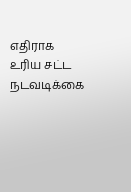எதிராக உரிய சட்ட நடவடிக்கை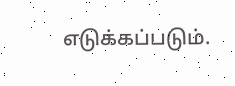எடுக்கப்படும்.